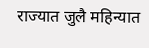राज्यात जुलै महिन्यात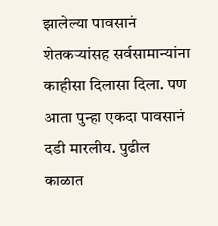झालेल्या पावसानं शेतकऱ्यांसह सर्वसामान्यांना काहीसा दिलासा दिला. पण आता पुन्हा एकदा पावसानं दडी मारलीय. पुढील काळात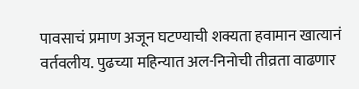पावसाचं प्रमाण अजून घटण्याची शक्यता हवामान खात्यानं वर्तवलीय. पुढच्या महिन्यात अल-निनोची तीव्रता वाढणार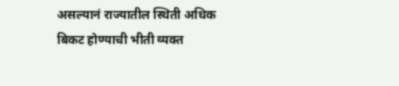असल्यानं राज्यातील स्थिती अधिक बिकट होण्याची भीती व्यक्त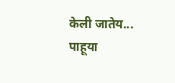केली जातेय... पाहूया